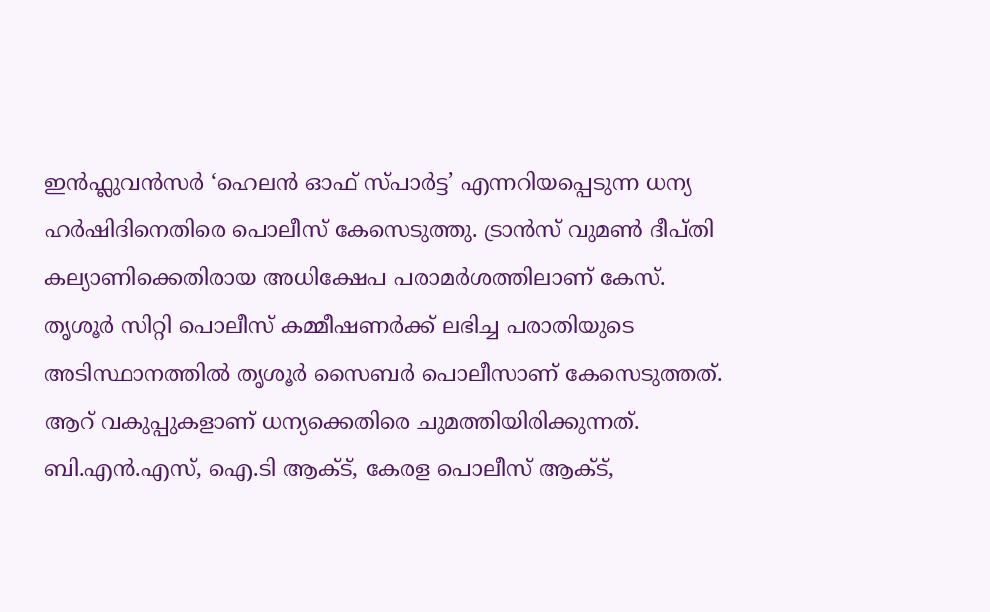ഇൻഫ്ലുവൻസർ ‘ഹെലൻ ഓഫ് സ്പാർട്ട’ എന്നറിയപ്പെടുന്ന ധന്യ ഹർഷിദിനെതിരെ പൊലീസ് കേസെടുത്തു. ട്രാൻസ് വുമൺ ദീപ്തി കല്യാണിക്കെതിരായ അധിക്ഷേപ പരാമർശത്തിലാണ് കേസ്.
തൃശൂർ സിറ്റി പൊലീസ് കമ്മീഷണർക്ക് ലഭിച്ച പരാതിയുടെ അടിസ്ഥാനത്തിൽ തൃശൂർ സൈബർ പൊലീസാണ് കേസെടുത്തത്. ആറ് വകുപ്പുകളാണ് ധന്യക്കെതിരെ ചുമത്തിയിരിക്കുന്നത്.
ബി.എൻ.എസ്, ഐ.ടി ആക്ട്, കേരള പൊലീസ് ആക്ട്,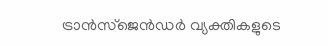ട്രാൻസ്ജെൻഡർ വ്യക്തികളുടെ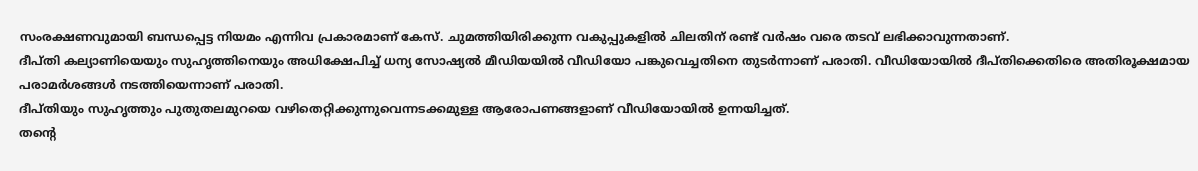സംരക്ഷണവുമായി ബന്ധപ്പെട്ട നിയമം എന്നിവ പ്രകാരമാണ് കേസ്. ചുമത്തിയിരിക്കുന്ന വകുപ്പുകളിൽ ചിലതിന് രണ്ട് വർഷം വരെ തടവ് ലഭിക്കാവുന്നതാണ്.
ദീപ്തി കല്യാണിയെയും സുഹൃത്തിനെയും അധിക്ഷേപിച്ച് ധന്യ സോഷ്യൽ മീഡിയയിൽ വീഡിയോ പങ്കുവെച്ചതിനെ തുടർന്നാണ് പരാതി. വീഡിയോയിൽ ദീപ്തിക്കെതിരെ അതിരൂക്ഷമായ പരാമർശങ്ങൾ നടത്തിയെന്നാണ് പരാതി.
ദീപ്തിയും സുഹൃത്തും പുതുതലമുറയെ വഴിതെറ്റിക്കുന്നുവെന്നടക്കമുള്ള ആരോപണങ്ങളാണ് വീഡിയോയിൽ ഉന്നയിച്ചത്.
തന്റെ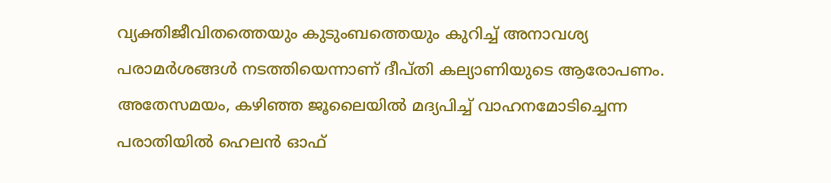വ്യക്തിജീവിതത്തെയും കുടുംബത്തെയും കുറിച്ച് അനാവശ്യ പരാമർശങ്ങൾ നടത്തിയെന്നാണ് ദീപ്തി കല്യാണിയുടെ ആരോപണം.
അതേസമയം, കഴിഞ്ഞ ജൂലൈയിൽ മദ്യപിച്ച് വാഹനമോടിച്ചെന്ന പരാതിയിൽ ഹെലൻ ഓഫ്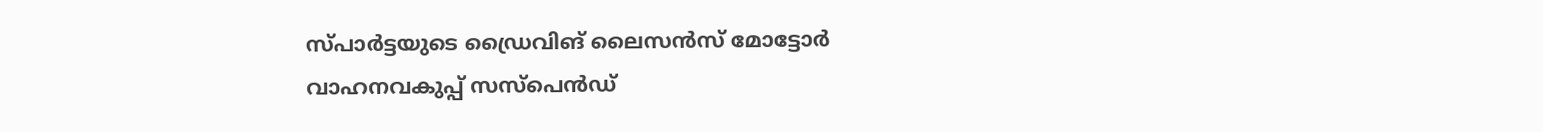സ്പാർട്ടയുടെ ഡ്രൈവിങ് ലൈസൻസ് മോട്ടോർ വാഹനവകുപ്പ് സസ്പെൻഡ്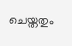ചെയ്തതും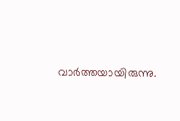വാർത്തയായിരുന്നു.